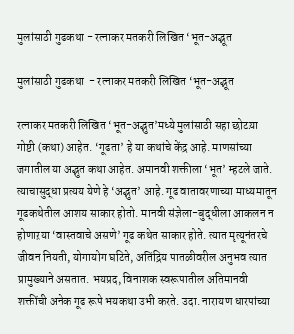मुलांसाठी गुढकथा - रत्नाकर मतकरी लिखित ‘भूत-अद्भूत

मुलांसाठी गुढकथा  - रत्नाकर मतकरी लिखित ‘भूत-अद्भूत

रत्नाकर मतकरी लिखित ‘भूत-अद्भुत’मध्ये मुलांसाठी सहा छोटय़ा गोष्टी (कथा) आहेत. ‘गूढता’ हे या कथांचे केंद्र आहे. माणसांच्या जगातील या अद्भुत कथा आहेत. अमानवी शक्तीला ‘भूत’ म्हटले जाते. त्याचासुद्धा प्रत्यय येणे हे ‘अद्भुत’ आहे. गूढ वातावरणाच्या माध्यमातून गूढकथेतील आशय साकार होतो. मानवी संज्ञेला-बुद्धीला आकलन न होणाऱया ‘वास्तवाचे असणे’ गूढ कथेत साकार होते. त्यात मृत्यूनंतरचे जीवन नियती, योगायोग घटिते, अतिंद्रिय पातळीवरील अनुभव त्यात प्रामुख्याने असतात. भयप्रद, विनाशक स्वरूपातील अतिमानवी शक्तींची अनेक गूढ रूपे भयकथा उभी करते. उदा. नारायण धारपांच्या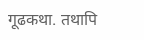गूढकथा. तथापि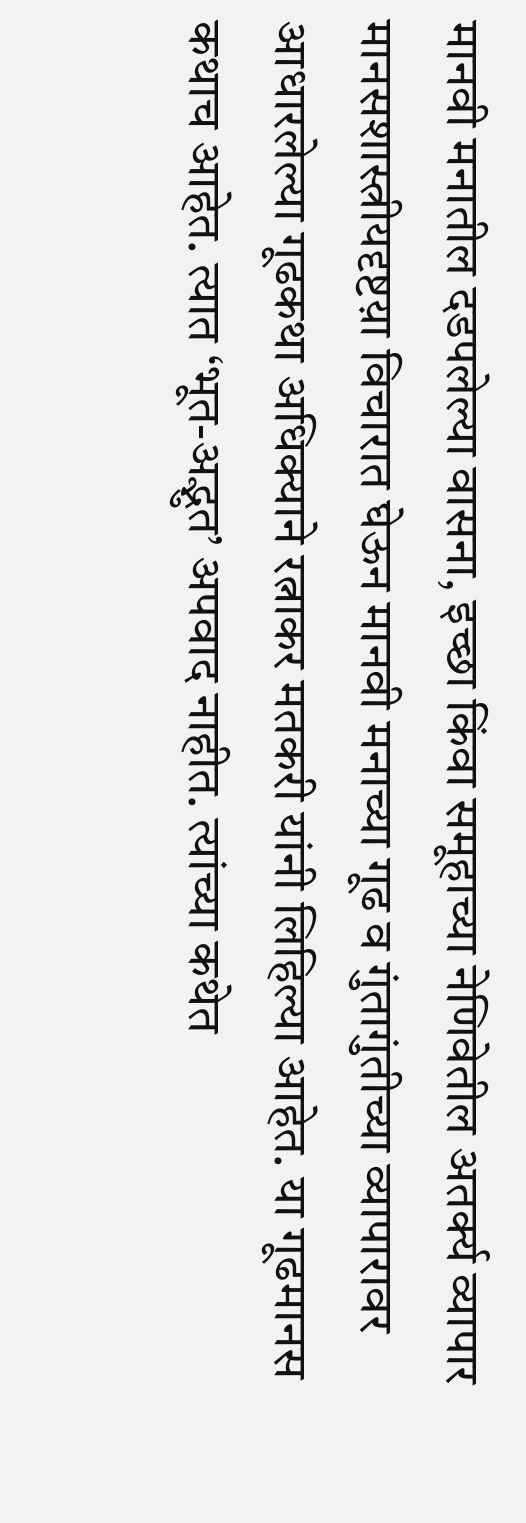मानवी मनातील दडपलेल्या वासना, इच्छा किंवा समूहाच्या नेणिवेतील अतर्क्य व्यापार मानसशास्त्रीयदृष्टय़ा विचारात घेऊन मानवी मनाच्या गूढ व गुंतागुंतीच्या व्यापारावर आधारलेल्या गूढकथा अधिक्याने रत्नाकर मतकरी यांनी लिहिल्या आहेत. या गूढमानस कथाच आहेत. त्यात ‘भूत-अद्भुत’ अपवाद नाहीत. त्यांच्या कथेत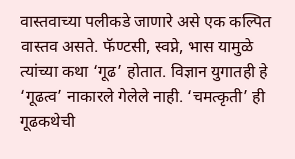वास्तवाच्या पलीकडे जाणारे असे एक कल्पित वास्तव असते. फॅण्टसी, स्वप्ने, भास यामुळे त्यांच्या कथा ‘गूढ’ होतात. विज्ञान युगातही हे ‘गूढत्व’ नाकारले गेलेले नाही. ‘चमत्कृती’ ही गूढकथेची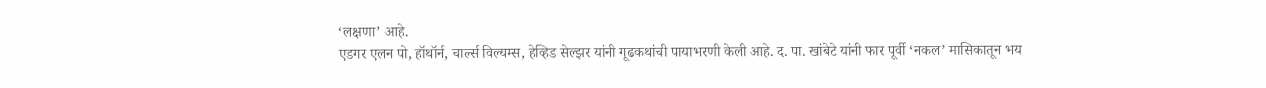‘लक्षणा’ आहे.
एडगर एलन पो, हॉथॉर्न, चार्ल्स विल्यम्स, हेव्हिड सेल्झर यांनी गूढकथांची पायाभरणी केली आहे. द. पा. खांबेटे यांनी फार पूर्वी ‘नकल’ मासिकातून भय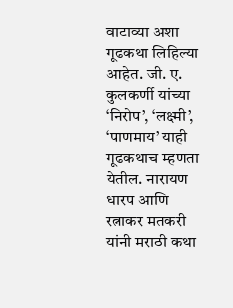वाटाव्या अशा गूढकथा लिहिल्या आहेत. जी. ए. कुलकर्णी यांच्या ‘निरोप’, ‘लक्ष्मी’, ‘पाणमाय’ याही गूढकथाच म्हणता येतील. नारायण धारप आणि रत्नाकर मतकरी यांनी मराठी कथा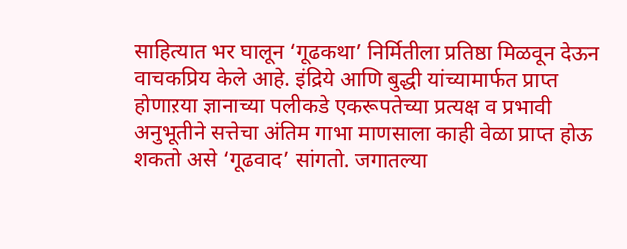साहित्यात भर घालून ‘गूढकथा’ निर्मितीला प्रतिष्ठा मिळवून देऊन वाचकप्रिय केले आहे. इंद्रिये आणि बुद्धी यांच्यामार्फत प्राप्त होणाऱया ज्ञानाच्या पलीकडे एकरूपतेच्या प्रत्यक्ष व प्रभावी अनुभूतीने सत्तेचा अंतिम गाभा माणसाला काही वेळा प्राप्त होऊ शकतो असे ‘गूढवाद’ सांगतो. जगातल्या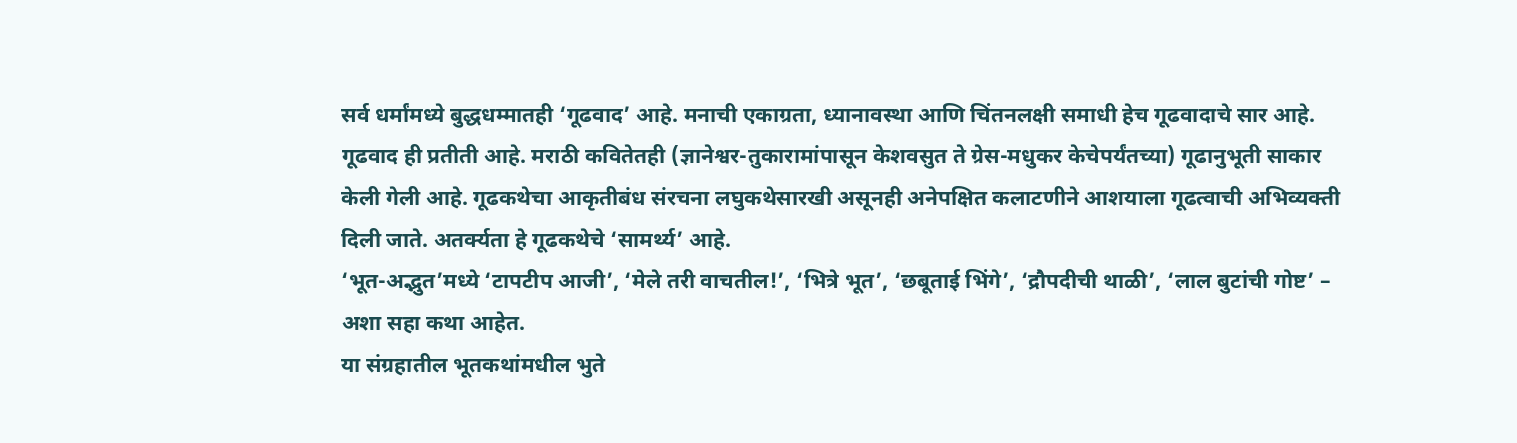सर्व धर्मांमध्ये बुद्धधम्मातही ‘गूढवाद’ आहे. मनाची एकाग्रता, ध्यानावस्था आणि चिंतनलक्षी समाधी हेच गूढवादाचे सार आहे. गूढवाद ही प्रतीती आहे. मराठी कवितेतही (ज्ञानेश्वर-तुकारामांपासून केशवसुत ते ग्रेस-मधुकर केचेपर्यंतच्या) गूढानुभूती साकार केली गेली आहे. गूढकथेचा आकृतीबंध संरचना लघुकथेसारखी असूनही अनेपक्षित कलाटणीने आशयाला गूढत्वाची अभिव्यक्ती दिली जाते. अतर्क्यता हे गूढकथेचे ‘सामर्थ्य’ आहे.
‘भूत-अद्भुत’मध्ये ‘टापटीप आजी’, ‘मेले तरी वाचतील!’, ‘भित्रे भूत’, ‘छबूताई भिंगे’, ‘द्रौपदीची थाळी’, ‘लाल बुटांची गोष्ट’ – अशा सहा कथा आहेत.
या संग्रहातील भूतकथांमधील भुते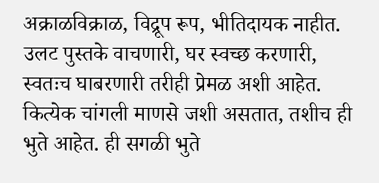अक्राळविक्राळ, विद्रूप रूप, भीतिदायक नाहीत. उलट पुस्तके वाचणारी, घर स्वच्छ करणारी, स्वतःच घाबरणारी तरीही प्रेमळ अशी आहेत. कित्येक चांगली माणसे जशी असतात, तशीच ही भुते आहेत. ही सगळी भुते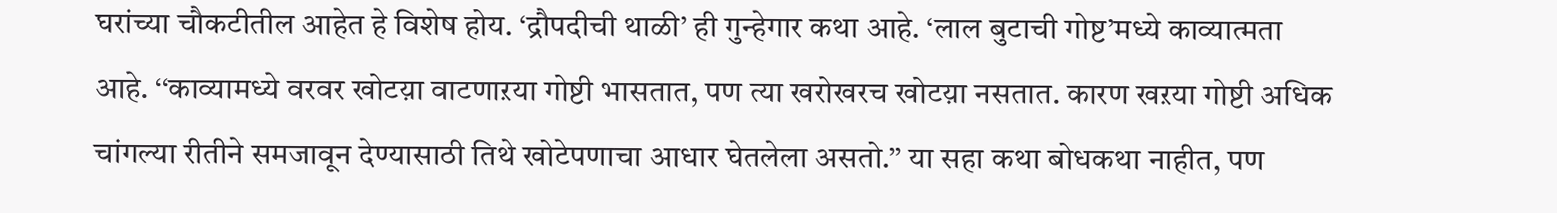घरांच्या चौकटीतील आहेत हे विशेष होय. ‘द्रौपदीची थाळी’ ही गुन्हेगार कथा आहे. ‘लाल बुटाची गोष्ट’मध्ये काव्यात्मता आहे. ‘‘काव्यामध्ये वरवर खोटय़ा वाटणाऱया गोष्टी भासतात, पण त्या खरोखरच खोटय़ा नसतात. कारण खऱया गोष्टी अधिक चांगल्या रीतीने समजावून देण्यासाठी तिथे खोटेपणाचा आधार घेतलेला असतो.’’ या सहा कथा बोधकथा नाहीत, पण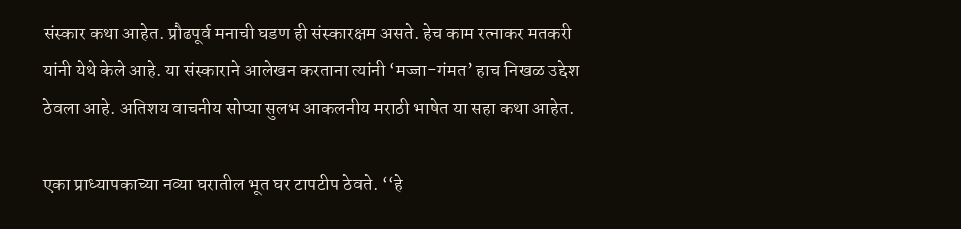संस्कार कथा आहेत. प्रौढपूर्व मनाची घडण ही संस्कारक्षम असते. हेच काम रत्नाकर मतकरी यांनी येथे केले आहे. या संस्काराने आलेखन करताना त्यांनी ‘मज्जा-गंमत’ हाच निखळ उद्देश ठेवला आहे. अतिशय वाचनीय सोप्या सुलभ आकलनीय मराठी भाषेत या सहा कथा आहेत.

एका प्राध्यापकाच्या नव्या घरातील भूत घर टापटीप ठेवते. ‘‘हे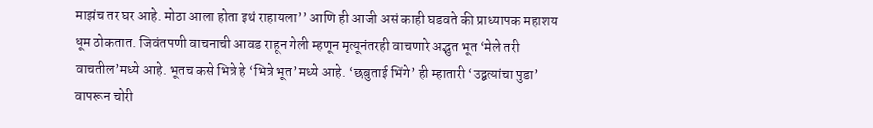माझंच तर घर आहे. मोठा आला होता इथं राहायला’’ आणि ही आजी असं काही घडवते की प्राध्यापक महाशय धूम ठोकतात. जिवंतपणी वाचनाची आवड राहून गेली म्हणून मृत्यूनंतरही वाचणारे अद्भुत भूत ‘मेले तरी वाचतील’मध्ये आहे. भूतच कसे भित्रे हे ‘भित्रे भूत’मध्ये आहे. ‘छबुताई भिंगे’ ही म्हातारी ‘उद्बत्यांचा पुडा’ वापरून चोरी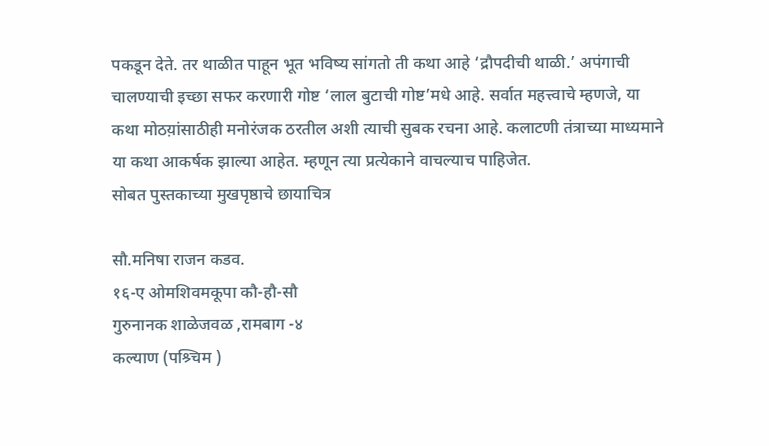पकडून देते. तर थाळीत पाहून भूत भविष्य सांगतो ती कथा आहे ‘द्रौपदीची थाळी.’ अपंगाची चालण्याची इच्छा सफर करणारी गोष्ट ‘लाल बुटाची गोष्ट’मधे आहे. सर्वात महत्त्वाचे म्हणजे, या कथा मोठय़ांसाठीही मनोरंजक ठरतील अशी त्याची सुबक रचना आहे. कलाटणी तंत्राच्या माध्यमाने या कथा आकर्षक झाल्या आहेत. म्हणून त्या प्रत्येकाने वाचल्याच पाहिजेत.
सोबत पुस्तकाच्या मुखपृष्ठाचे छायाचित्र

सौ.मनिषा राजन कडव.
१६-ए ओमशिवमकूपा कौ-हौ-सौ
गुरुनानक शाळेजवळ ,रामबाग -४
कल्याण (पश्र्चिम )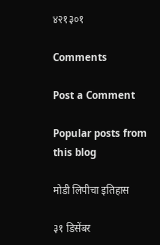४२१३०१

Comments

Post a Comment

Popular posts from this blog

मोडी लिपीचा इतिहास

३१ डिसेंबर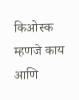किओस्क म्हणजे काय आणि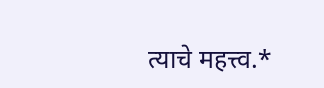त्याचे महत्त्व.*